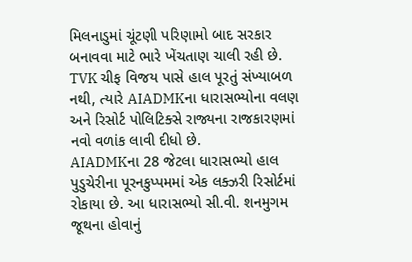મિલનાડુમાં ચૂંટણી પરિણામો બાદ સરકાર બનાવવા માટે ભારે ખેંચતાણ ચાલી રહી છે. TVK ચીફ વિજય પાસે હાલ પૂરતું સંખ્યાબળ નથી, ત્યારે AIADMKના ધારાસભ્યોના વલણ અને રિસોર્ટ પોલિટિક્સે રાજ્યના રાજકારણમાં નવો વળાંક લાવી દીધો છે.
AIADMKના 28 જેટલા ધારાસભ્યો હાલ પુડુચેરીના પૂરનકુપ્પમમાં એક લક્ઝરી રિસોર્ટમાં રોકાયા છે. આ ધારાસભ્યો સી.વી. શનમુગમ જૂથના હોવાનું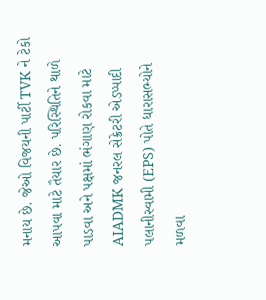મનાય છે. જેઓ વિજયની પાર્ટી TVK ને ટેકો આપવા માટે તૈયાર છે. પરિસ્થિતિને થાળે પાડવા અને પક્ષમાં ભંગાણ રોકવા માટે AIADMK જનરલ સેક્રેટરી એડપ્પાદી પલાનીસ્વામી (EPS) પોતે ધારાસભ્યોને મળવા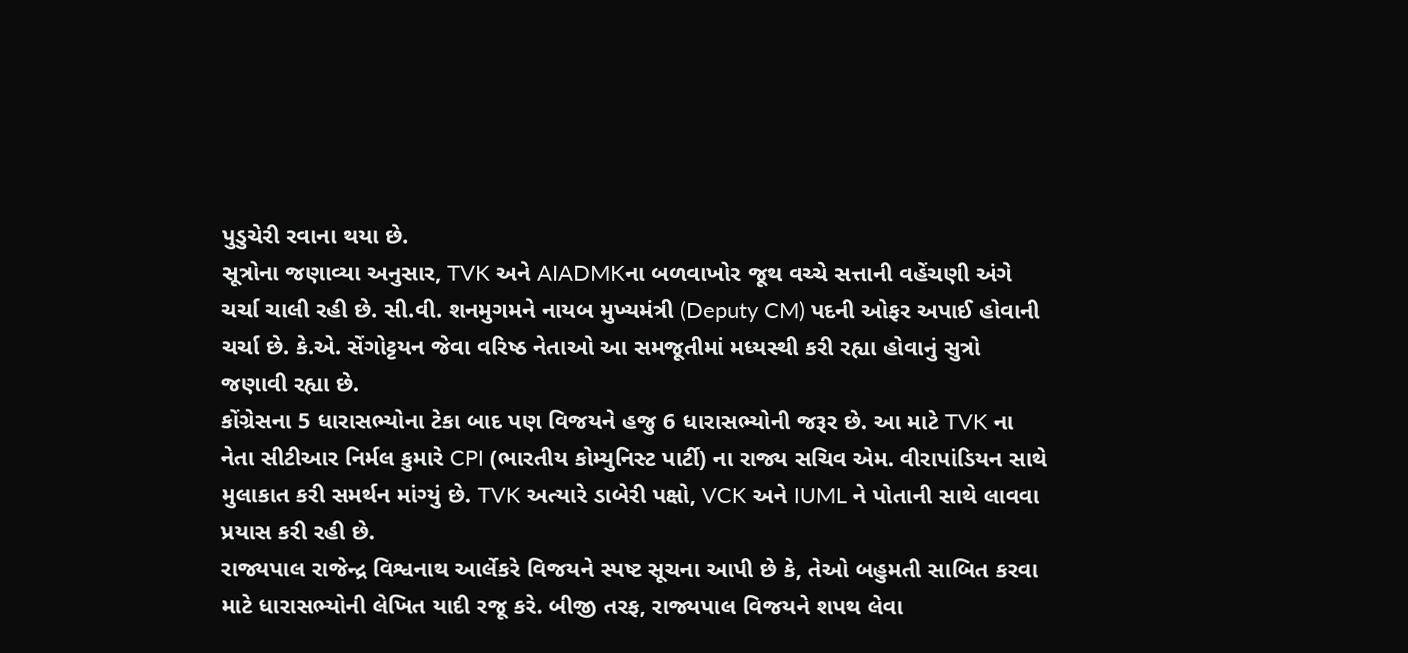પુડુચેરી રવાના થયા છે.
સૂત્રોના જણાવ્યા અનુસાર, TVK અને AIADMKના બળવાખોર જૂથ વચ્ચે સત્તાની વહેંચણી અંગે ચર્ચા ચાલી રહી છે. સી.વી. શનમુગમને નાયબ મુખ્યમંત્રી (Deputy CM) પદની ઓફર અપાઈ હોવાની ચર્ચા છે. કે.એ. સેંગોટ્ટયન જેવા વરિષ્ઠ નેતાઓ આ સમજૂતીમાં મધ્યસ્થી કરી રહ્યા હોવાનું સુત્રો જણાવી રહ્યા છે.
કોંગ્રેસના 5 ધારાસભ્યોના ટેકા બાદ પણ વિજયને હજુ 6 ધારાસભ્યોની જરૂર છે. આ માટે TVK ના નેતા સીટીઆર નિર્મલ કુમારે CPI (ભારતીય કોમ્યુનિસ્ટ પાર્ટી) ના રાજ્ય સચિવ એમ. વીરાપાંડિયન સાથે મુલાકાત કરી સમર્થન માંગ્યું છે. TVK અત્યારે ડાબેરી પક્ષો, VCK અને IUML ને પોતાની સાથે લાવવા પ્રયાસ કરી રહી છે.
રાજ્યપાલ રાજેન્દ્ર વિશ્વનાથ આર્લેકરે વિજયને સ્પષ્ટ સૂચના આપી છે કે, તેઓ બહુમતી સાબિત કરવા માટે ધારાસભ્યોની લેખિત યાદી રજૂ કરે. બીજી તરફ, રાજ્યપાલ વિજયને શપથ લેવા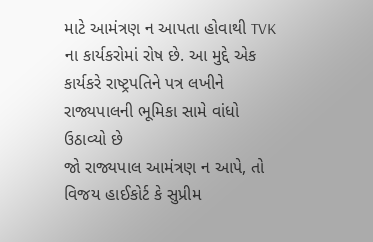માટે આમંત્રણ ન આપતા હોવાથી TVK ના કાર્યકરોમાં રોષ છે. આ મુદ્દે એક કાર્યકરે રાષ્ટ્રપતિને પત્ર લખીને રાજ્યપાલની ભૂમિકા સામે વાંધો ઉઠાવ્યો છે
જો રાજ્યપાલ આમંત્રણ ન આપે, તો વિજય હાઈકોર્ટ કે સુપ્રીમ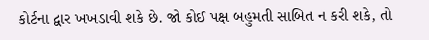કોર્ટના દ્વાર ખખડાવી શકે છે. જો કોઈ પક્ષ બહુમતી સાબિત ન કરી શકે, તો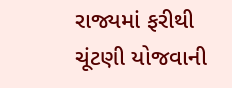રાજ્યમાં ફરીથી ચૂંટણી યોજવાની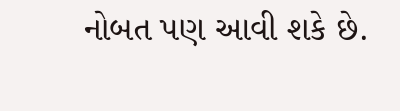નોબત પણ આવી શકે છે.